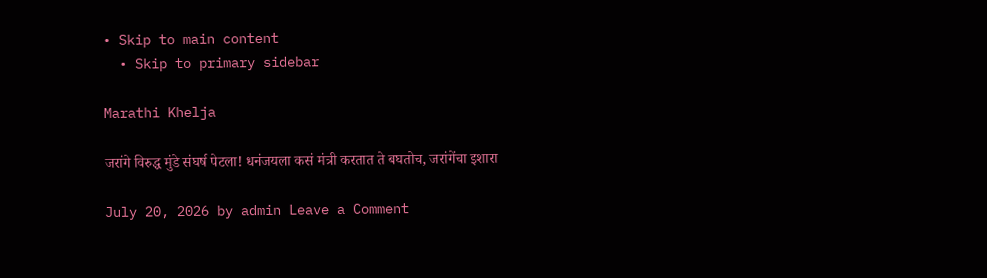• Skip to main content
  • Skip to primary sidebar

Marathi Khelja

जरांगे विरुद्ध मुंडे संघर्ष पेटला! धनंजयला कसं मंत्री करतात ते बघतोच, जरांगेंचा इशारा

July 20, 2026 by admin Leave a Comment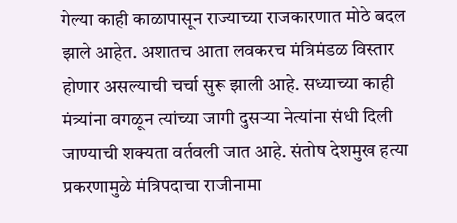गेल्या काही काळापासून राज्याच्या राजकारणात मोठे बदल झाले आहेत. अशातच आता लवकरच मंत्रिमंडळ विस्तार होणार असल्याची चर्चा सुरू झाली आहे. सध्याच्या काही मंत्र्यांना वगळून त्यांच्या जागी दुसऱ्या नेत्यांना संधी दिली जाण्याची शक्यता वर्तवली जात आहे. संतोष देशमुख हत्या प्रकरणामुळे मंत्रिपदाचा राजीनामा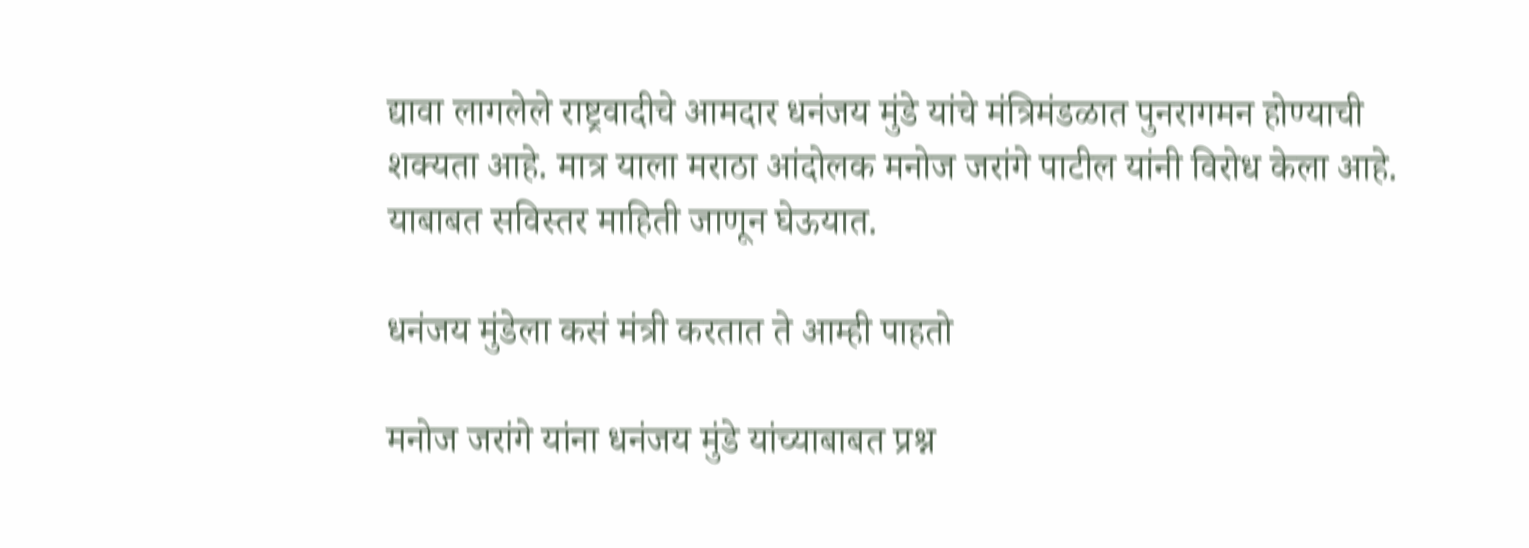द्यावा लागलेले राष्ट्रवादीचे आमदार धनंजय मुंडे यांचे मंत्रिमंडळात पुनरागमन होण्याची शक्यता आहे. मात्र याला मराठा आंदोलक मनोज जरांगे पाटील यांनी विरोध केला आहे. याबाबत सविस्तर माहिती जाणून घेऊयात.

धनंजय मुंडेला कसं मंत्री करतात ते आम्ही पाहतो

मनोज जरांगे यांना धनंजय मुंडे यांच्याबाबत प्रश्न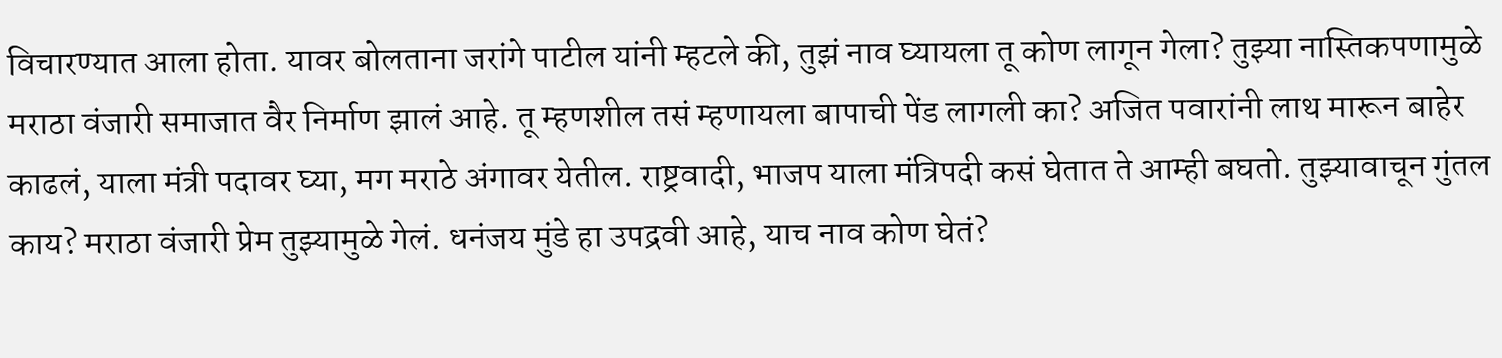विचारण्यात आला होता. यावर बोलताना जरांगे पाटील यांनी म्हटले की, तुझं नाव घ्यायला तू कोण लागून गेला? तुझ्या नास्तिकपणामुळे मराठा वंजारी समाजात वैर निर्माण झालं आहे. तू म्हणशील तसं म्हणायला बापाची पेंड लागली का? अजित पवारांनी लाथ मारून बाहेर काढलं, याला मंत्री पदावर घ्या, मग मराठे अंगावर येतील. राष्ट्रवादी, भाजप याला मंत्रिपदी कसं घेतात ते आम्ही बघतो. तुझ्यावाचून गुंतल काय? मराठा वंजारी प्रेम तुझ्यामुळे गेलं. धनंजय मुंडे हा उपद्रवी आहे, याच नाव कोण घेतं?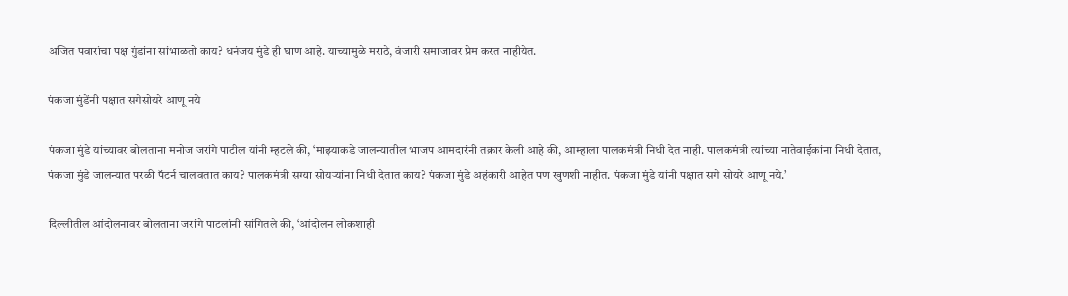अजित पवारांचा पक्ष गुंडांना सांभाळतो काय? धनंजय मुंडे ही घाण आहे. याच्यामुळे मराठे, वंजारी समाजावर प्रेम करत नाहीयेत.

पंकजा मुंडेंनी पक्षात सगेसोयरे आणू नये

पंकजा मुंडे यांच्यावर बोलताना मनोज जरांगे पाटील यांनी म्हटले की, ‘माझ्याकडे जालन्यातील भाजप आमदारंनी तक्रार केली आहे की, आम्हाला पालकमंत्री निधी देत नाही. पालकमंत्री त्यांच्या नातेवाईकांना निधी देतात, पंकजा मुंडे जालन्यात परळी पॅटर्न चालवतात काय? पालकमंत्री सग्या सोयऱ्यांना निधी देतात काय? पंकजा मुंडे अहंकारी आहेत पण खुणशी नाहीत. पंकजा मुंडे यांनी पक्षात सगे सोयरे आणू नये.’

दिल्लीतील आंदोलनावर बोलताना जरांगे पाटलांनी सांगितले की, ‘आंदोलन लोकशाही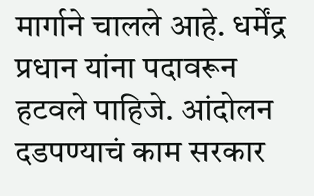मार्गाने चालले आहे. धर्मेंद्र प्रधान यांना पदावरून हटवले पाहिजे. आंदोलन दडपण्याचं काम सरकार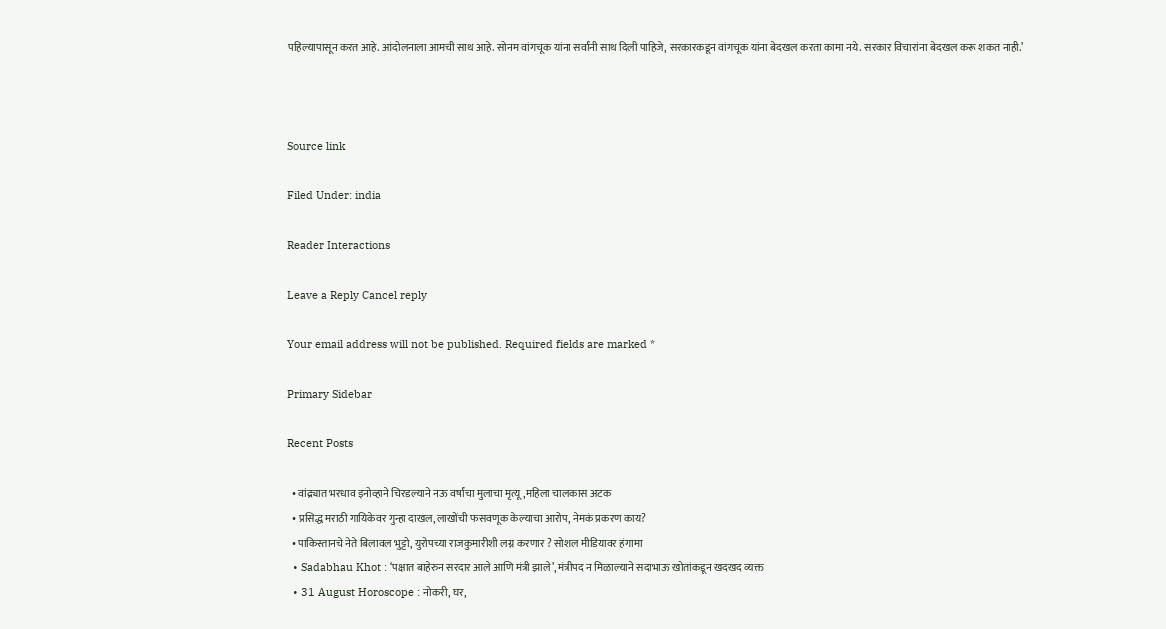पहिल्यापासून करत आहे. आंदोलनाला आमची साथ आहे. सोनम वांगचूक यांना सर्वांनी साथ दिली पाहिजे, सरकारकडून वांगचूक यांना बेदखल करता कामा नये. सरकार विचारांना बेदखल करू शकत नाही.’



Source link

Filed Under: india

Reader Interactions

Leave a Reply Cancel reply

Your email address will not be published. Required fields are marked *

Primary Sidebar

Recent Posts

  • वांद्र्यात भरधाव इनोव्हाने चिरडल्याने नऊ वर्षांचा मुलाचा मृत्यू,महिला चालकास अटक
  • प्रसिद्ध मराठी गायिकेवर गुन्हा दाखल, लाखोंची फसवणूक केल्याचा आरोप, नेमकं प्रकरण काय?
  • पाकिस्तानचे नेते बिलावल भुट्टो, युरोपच्या राजकुमारीशी लग्न करणार ? सोशल मीडियावर हंगामा
  • Sadabhau Khot : ‘पक्षात बाहेरुन सरदार आले आणि मंत्री झाले’, मंत्रीपद न मिळाल्याने सदाभाऊ खोतांकडून खदखद व्यक्त
  • 31 August Horoscope : नोकरी, घर,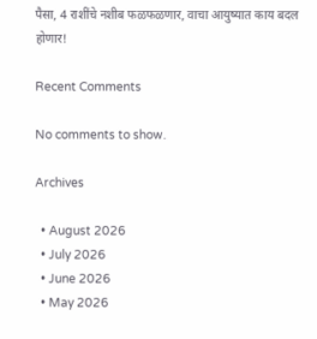पैसा, 4 राशींचे नशीब फळफळणार, वाचा आयुष्यात काय बदल होणार!

Recent Comments

No comments to show.

Archives

  • August 2026
  • July 2026
  • June 2026
  • May 2026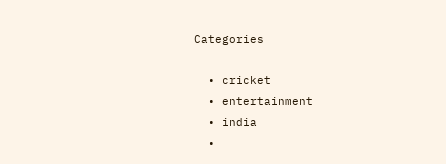Categories

  • cricket
  • entertainment
  • india
  •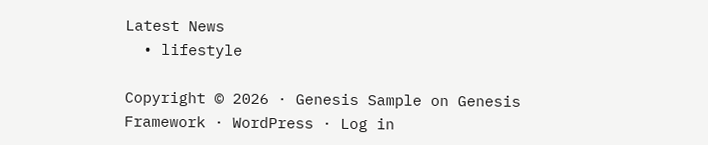Latest News
  • lifestyle

Copyright © 2026 · Genesis Sample on Genesis Framework · WordPress · Log in